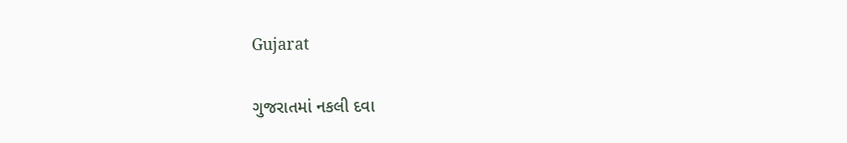Gujarat

ગુજરાતમાં નકલી દવા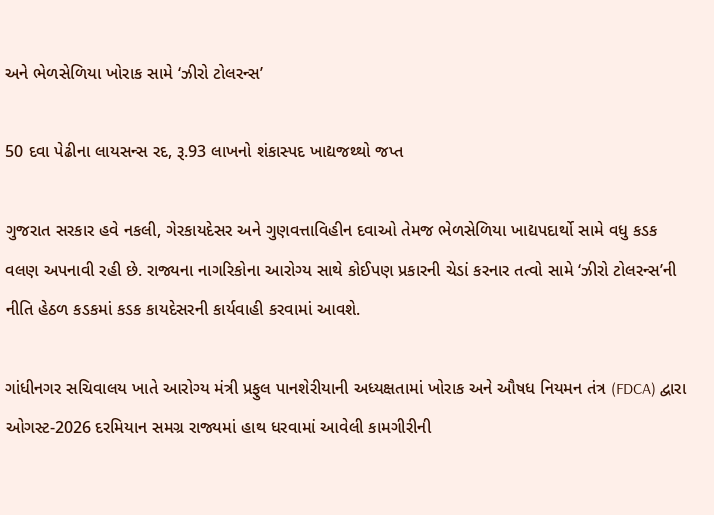અને ભેળસેળિયા ખોરાક સામે ‘ઝીરો ટોલરન્સ’

50 દવા પેઢીના લાયસન્સ રદ, રૂ.93 લાખનો શંકાસ્પદ ખાદ્યજથ્થો જપ્ત

ગુજરાત સરકાર હવે નકલી, ગેરકાયદેસર અને ગુણવત્તાવિહીન દવાઓ તેમજ ભેળસેળિયા ખાદ્યપદાર્થો સામે વધુ કડક વલણ અપનાવી રહી છે. રાજ્યના નાગરિકોના આરોગ્ય સાથે કોઈપણ પ્રકારની ચેડાં કરનાર તત્વો સામે ‘ઝીરો ટોલરન્સ’ની નીતિ હેઠળ કડકમાં કડક કાયદેસરની કાર્યવાહી કરવામાં આવશે.

ગાંધીનગર સચિવાલય ખાતે આરોગ્ય મંત્રી પ્રફુલ પાનશેરીયાની અધ્યક્ષતામાં ખોરાક અને ઔષધ નિયમન તંત્ર (FDCA) દ્વારા ઓગસ્ટ-2026 દરમિયાન સમગ્ર રાજ્યમાં હાથ ધરવામાં આવેલી કામગીરીની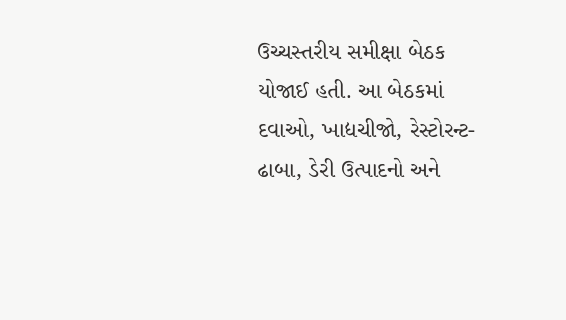ઉચ્ચસ્તરીય સમીક્ષા બેઠક યોજાઈ હતી. આ બેઠકમાં દવાઓ, ખાદ્યચીજો, રેસ્ટોરન્ટ-ઢાબા, ડેરી ઉત્પાદનો અને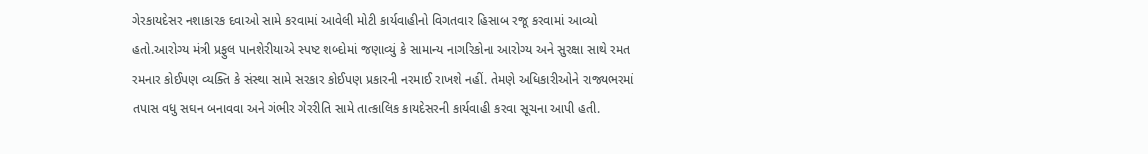ગેરકાયદેસર નશાકારક દવાઓ સામે કરવામાં આવેલી મોટી કાર્યવાહીનો વિગતવાર હિસાબ રજૂ કરવામાં આવ્યો હતો.આરોગ્ય મંત્રી પ્રફુલ પાનશેરીયાએ સ્પષ્ટ શબ્દોમાં જણાવ્યું કે સામાન્ય નાગરિકોના આરોગ્ય અને સુરક્ષા સાથે રમત રમનાર કોઈપણ વ્યક્તિ કે સંસ્થા સામે સરકાર કોઈપણ પ્રકારની નરમાઈ રાખશે નહીં. તેમણે અધિકારીઓને રાજ્યભરમાં તપાસ વધુ સઘન બનાવવા અને ગંભીર ગેરરીતિ સામે તાત્કાલિક કાયદેસરની કાર્યવાહી કરવા સૂચના આપી હતી.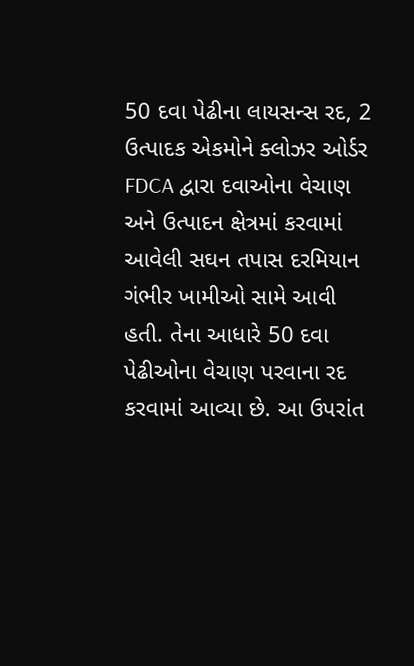50 દવા પેઢીના લાયસન્સ રદ, 2 ઉત્પાદક એકમોને ક્લોઝર ઓર્ડર
FDCA દ્વારા દવાઓના વેચાણ અને ઉત્પાદન ક્ષેત્રમાં કરવામાં આવેલી સઘન તપાસ દરમિયાન ગંભીર ખામીઓ સામે આવી હતી. તેના આધારે 50 દવા પેઢીઓના વેચાણ પરવાના રદ કરવામાં આવ્યા છે. આ ઉપરાંત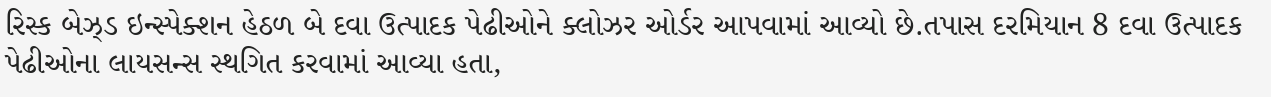રિસ્ક બેઝ્ડ ઇન્સ્પેક્શન હેઠળ બે દવા ઉત્પાદક પેઢીઓને ક્લોઝર ઓર્ડર આપવામાં આવ્યો છે.તપાસ દરમિયાન 8 દવા ઉત્પાદક પેઢીઓના લાયસન્સ સ્થગિત કરવામાં આવ્યા હતા,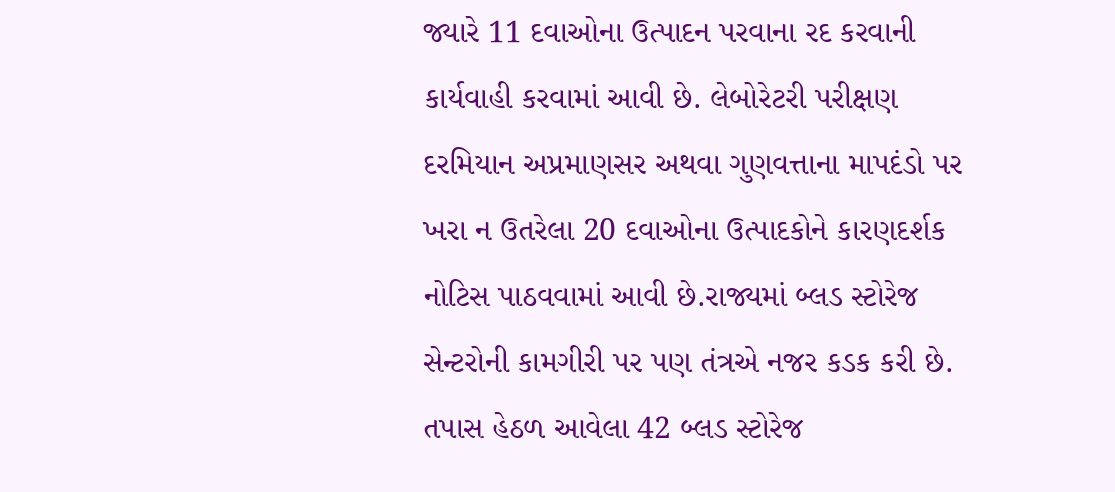જ્યારે 11 દવાઓના ઉત્પાદન પરવાના રદ કરવાની કાર્યવાહી કરવામાં આવી છે. લેબોરેટરી પરીક્ષણ દરમિયાન અપ્રમાણસર અથવા ગુણવત્તાના માપદંડો પર ખરા ન ઉતરેલા 20 દવાઓના ઉત્પાદકોને કારણદર્શક નોટિસ પાઠવવામાં આવી છે.રાજ્યમાં બ્લડ સ્ટોરેજ સેન્ટરોની કામગીરી પર પણ તંત્રએ નજર કડક કરી છે. તપાસ હેઠળ આવેલા 42 બ્લડ સ્ટોરેજ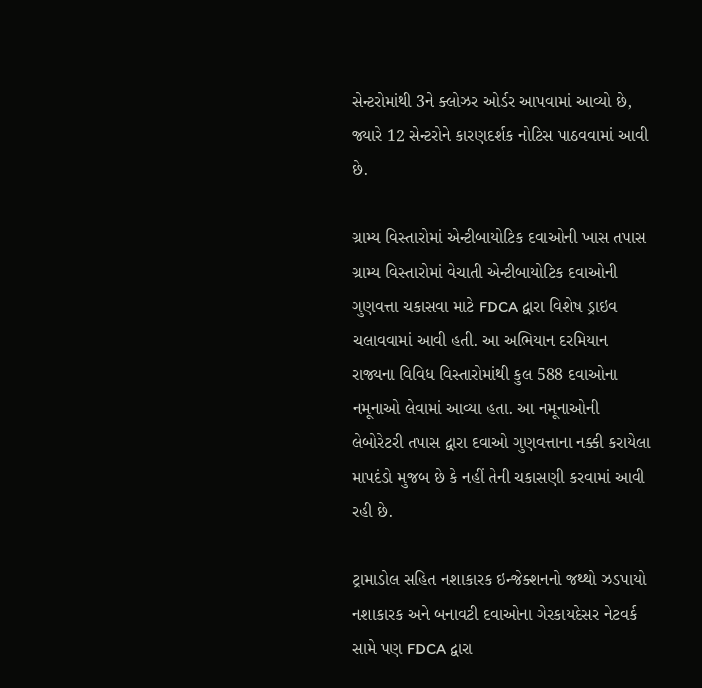સેન્ટરોમાંથી 3ને ક્લોઝર ઓર્ડર આપવામાં આવ્યો છે, જ્યારે 12 સેન્ટરોને કારણદર્શક નોટિસ પાઠવવામાં આવી છે.

ગ્રામ્ય વિસ્તારોમાં એન્ટીબાયોટિક દવાઓની ખાસ તપાસ
ગ્રામ્ય વિસ્તારોમાં વેચાતી એન્ટીબાયોટિક દવાઓની ગુણવત્તા ચકાસવા માટે FDCA દ્વારા વિશેષ ડ્રાઇવ ચલાવવામાં આવી હતી. આ અભિયાન દરમિયાન રાજ્યના વિવિધ વિસ્તારોમાંથી કુલ 588 દવાઓના નમૂનાઓ લેવામાં આવ્યા હતા. આ નમૂનાઓની લેબોરેટરી તપાસ દ્વારા દવાઓ ગુણવત્તાના નક્કી કરાયેલા માપદંડો મુજબ છે કે નહીં તેની ચકાસણી કરવામાં આવી રહી છે.

ટ્રામાડોલ સહિત નશાકારક ઇન્જેક્શનનો જથ્થો ઝડપાયો
નશાકારક અને બનાવટી દવાઓના ગેરકાયદેસર નેટવર્ક સામે પણ FDCA દ્વારા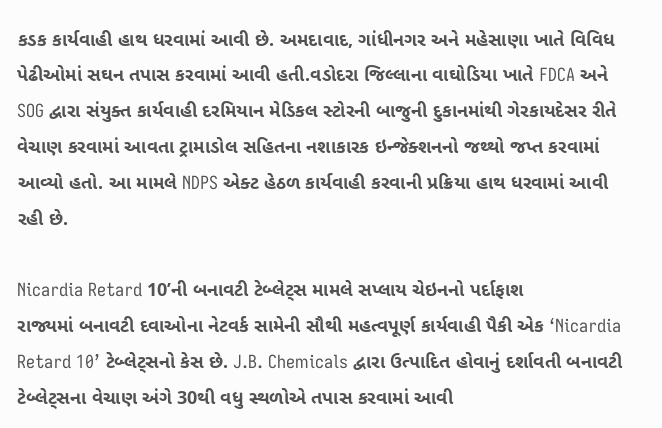કડક કાર્યવાહી હાથ ધરવામાં આવી છે. અમદાવાદ, ગાંધીનગર અને મહેસાણા ખાતે વિવિધ પેઢીઓમાં સઘન તપાસ કરવામાં આવી હતી.વડોદરા જિલ્લાના વાઘોડિયા ખાતે FDCA અને SOG દ્વારા સંયુક્ત કાર્યવાહી દરમિયાન મેડિકલ સ્ટોરની બાજુની દુકાનમાંથી ગેરકાયદેસર રીતે વેચાણ કરવામાં આવતા ટ્રામાડોલ સહિતના નશાકારક ઇન્જેક્શનનો જથ્થો જપ્ત કરવામાં આવ્યો હતો. આ મામલે NDPS એક્ટ હેઠળ કાર્યવાહી કરવાની પ્રક્રિયા હાથ ધરવામાં આવી રહી છે.

Nicardia Retard 10’ની બનાવટી ટેબ્લેટ્સ મામલે સપ્લાય ચેઇનનો પર્દાફાશ
રાજ્યમાં બનાવટી દવાઓના નેટવર્ક સામેની સૌથી મહત્વપૂર્ણ કાર્યવાહી પૈકી એક ‘Nicardia Retard 10’ ટેબ્લેટ્સનો કેસ છે. J.B. Chemicals દ્વારા ઉત્પાદિત હોવાનું દર્શાવતી બનાવટી ટેબ્લેટ્સના વેચાણ અંગે 30થી વધુ સ્થળોએ તપાસ કરવામાં આવી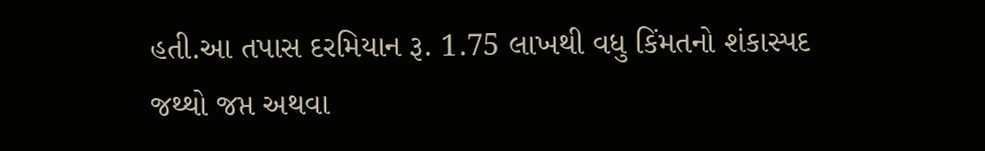હતી.આ તપાસ દરમિયાન રૂ. 1.75 લાખથી વધુ કિંમતનો શંકાસ્પદ જથ્થો જપ્ત અથવા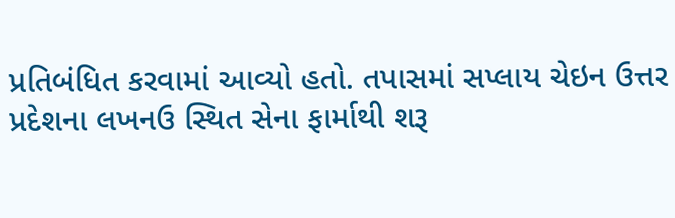પ્રતિબંધિત કરવામાં આવ્યો હતો. તપાસમાં સપ્લાય ચેઇન ઉત્તર પ્રદેશના લખનઉ સ્થિત સેના ફાર્માથી શરૂ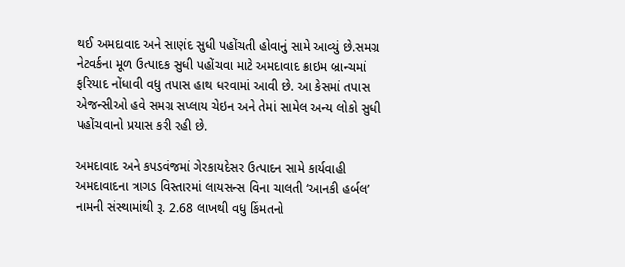થઈ અમદાવાદ અને સાણંદ સુધી પહોંચતી હોવાનું સામે આવ્યું છે.સમગ્ર નેટવર્કના મૂળ ઉત્પાદક સુધી પહોંચવા માટે અમદાવાદ ક્રાઇમ બ્રાન્ચમાં ફરિયાદ નોંધાવી વધુ તપાસ હાથ ધરવામાં આવી છે. આ કેસમાં તપાસ એજન્સીઓ હવે સમગ્ર સપ્લાય ચેઇન અને તેમાં સામેલ અન્ય લોકો સુધી પહોંચવાનો પ્રયાસ કરી રહી છે.

અમદાવાદ અને કપડવંજમાં ગેરકાયદેસર ઉત્પાદન સામે કાર્યવાહી
અમદાવાદના ત્રાગડ વિસ્તારમાં લાયસન્સ વિના ચાલતી ‘આનકી હર્બલ’ નામની સંસ્થામાંથી રૂ. 2.68 લાખથી વધુ કિંમતનો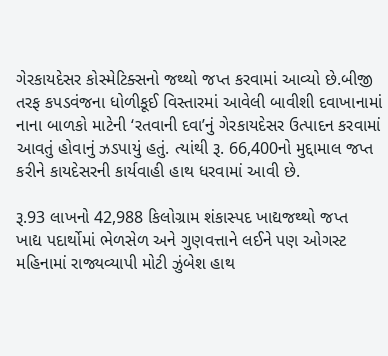ગેરકાયદેસર કોસ્મેટિક્સનો જથ્થો જપ્ત કરવામાં આવ્યો છે.બીજી તરફ કપડવંજના ધોળીકૂઈ વિસ્તારમાં આવેલી બાવીશી દવાખાનામાં નાના બાળકો માટેની ‘રતવાની દવા’નું ગેરકાયદેસર ઉત્પાદન કરવામાં આવતું હોવાનું ઝડપાયું હતું. ત્યાંથી રૂ. 66,400નો મુદ્દામાલ જપ્ત કરીને કાયદેસરની કાર્યવાહી હાથ ધરવામાં આવી છે.

રૂ.93 લાખનો 42,988 કિલોગ્રામ શંકાસ્પદ ખાદ્યજથ્થો જપ્ત
ખાદ્ય પદાર્થોમાં ભેળસેળ અને ગુણવત્તાને લઈને પણ ઓગસ્ટ મહિનામાં રાજ્યવ્યાપી મોટી ઝુંબેશ હાથ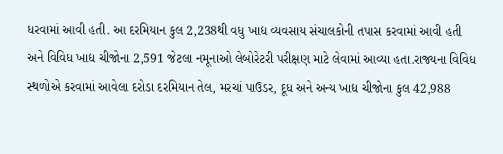ધરવામાં આવી હતી. આ દરમિયાન કુલ 2,238થી વધુ ખાદ્ય વ્યવસાય સંચાલકોની તપાસ કરવામાં આવી હતી અને વિવિધ ખાદ્ય ચીજોના 2,591 જેટલા નમૂનાઓ લેબોરેટરી પરીક્ષણ માટે લેવામાં આવ્યા હતા.રાજ્યના વિવિધ સ્થળોએ કરવામાં આવેલા દરોડા દરમિયાન તેલ, મરચાં પાઉડર, દૂધ અને અન્ય ખાદ્ય ચીજોના કુલ 42,988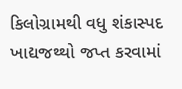કિલોગ્રામથી વધુ શંકાસ્પદ ખાદ્યજથ્થો જપ્ત કરવામાં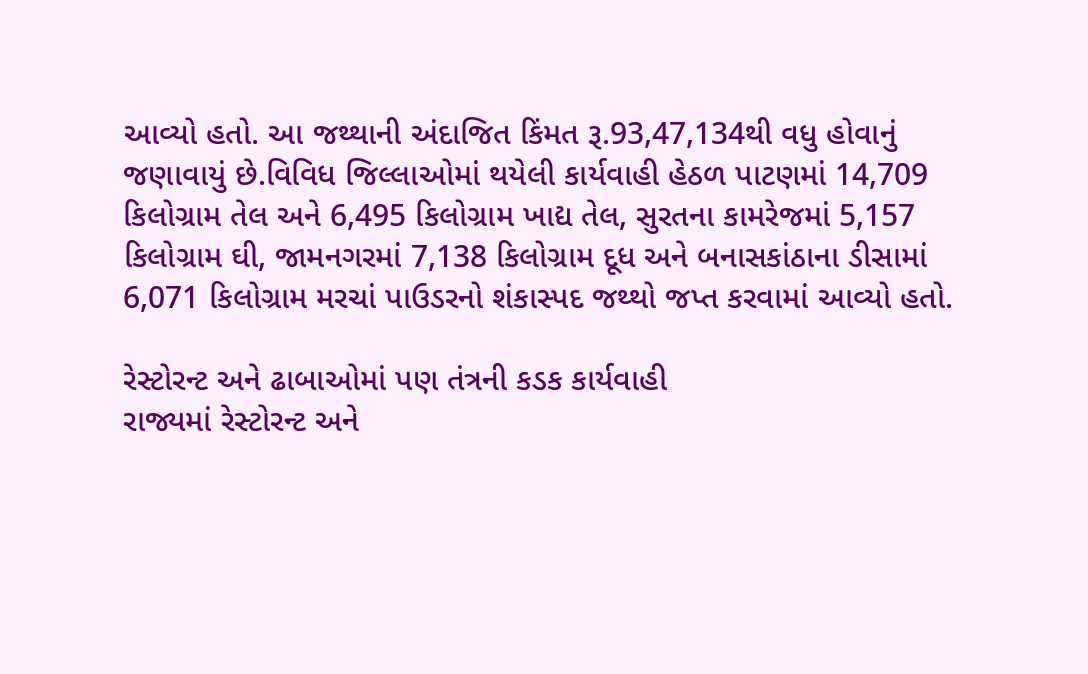આવ્યો હતો. આ જથ્થાની અંદાજિત કિંમત રૂ.93,47,134થી વધુ હોવાનું જણાવાયું છે.વિવિધ જિલ્લાઓમાં થયેલી કાર્યવાહી હેઠળ પાટણમાં 14,709 કિલોગ્રામ તેલ અને 6,495 કિલોગ્રામ ખાદ્ય તેલ, સુરતના કામરેજમાં 5,157 કિલોગ્રામ ઘી, જામનગરમાં 7,138 કિલોગ્રામ દૂધ અને બનાસકાંઠાના ડીસામાં 6,071 કિલોગ્રામ મરચાં પાઉડરનો શંકાસ્પદ જથ્થો જપ્ત કરવામાં આવ્યો હતો.

રેસ્ટોરન્ટ અને ઢાબાઓમાં પણ તંત્રની કડક કાર્યવાહી
રાજ્યમાં રેસ્ટોરન્ટ અને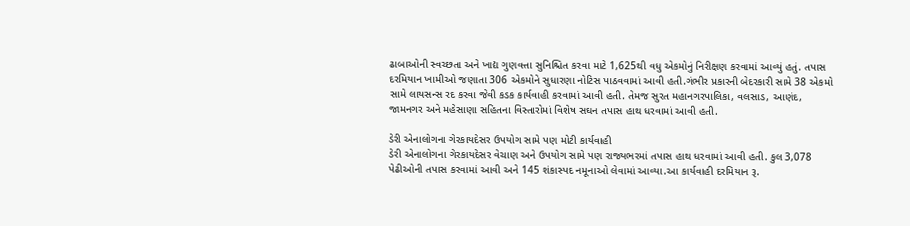ઢાબાઓની સ્વચ્છતા અને ખાદ્ય ગુણવત્તા સુનિશ્ચિત કરવા માટે 1,625થી વધુ એકમોનું નિરીક્ષણ કરવામાં આવ્યું હતું. તપાસ દરમિયાન ખામીઓ જણાતા 306 એકમોને સુધારણા નોટિસ પાઠવવામાં આવી હતી.ગંભીર પ્રકારની બેદરકારી સામે 38 એકમો સામે લાયસન્સ રદ કરવા જેવી કડક કાર્યવાહી કરવામાં આવી હતી. તેમજ સુરત મહાનગરપાલિકા, વલસાડ, આણંદ, જામનગર અને મહેસાણા સહિતના વિસ્તારોમાં વિશેષ સઘન તપાસ હાથ ધરવામાં આવી હતી.

ડેરી એનાલોગના ગેરકાયદેસર ઉપયોગ સામે પણ મોટી કાર્યવાહી
ડેરી એનાલોગના ગેરકાયદેસર વેચાણ અને ઉપયોગ સામે પણ રાજ્યભરમાં તપાસ હાથ ધરવામાં આવી હતી. કુલ 3,078 પેઢીઓની તપાસ કરવામાં આવી અને 145 શંકાસ્પદ નમૂનાઓ લેવામાં આવ્યા.આ કાર્યવાહી દરમિયાન રૂ.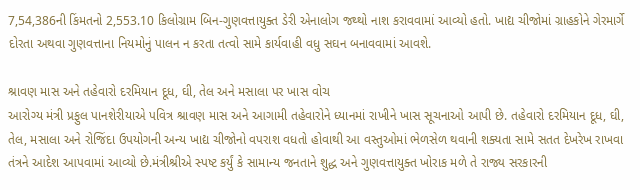7,54,386ની કિંમતનો 2,553.10 કિલોગ્રામ બિન-ગુણવત્તાયુક્ત ડેરી એનાલોગ જથ્થો નાશ કરાવવામાં આવ્યો હતો. ખાદ્ય ચીજોમાં ગ્રાહકોને ગેરમાર્ગે દોરતા અથવા ગુણવત્તાના નિયમોનું પાલન ન કરતા તત્વો સામે કાર્યવાહી વધુ સઘન બનાવવામાં આવશે.

શ્રાવણ માસ અને તહેવારો દરમિયાન દૂધ, ઘી, તેલ અને મસાલા પર ખાસ વોચ
આરોગ્ય મંત્રી પ્રફુલ પાનશેરીયાએ પવિત્ર શ્રાવણ માસ અને આગામી તહેવારોને ધ્યાનમાં રાખીને ખાસ સૂચનાઓ આપી છે. તહેવારો દરમિયાન દૂધ, ઘી, તેલ, મસાલા અને રોજિંદા ઉપયોગની અન્ય ખાદ્ય ચીજોનો વપરાશ વધતો હોવાથી આ વસ્તુઓમાં ભેળસેળ થવાની શક્યતા સામે સતત દેખરેખ રાખવા તંત્રને આદેશ આપવામાં આવ્યો છે.મંત્રીશ્રીએ સ્પષ્ટ કર્યું કે સામાન્ય જનતાને શુદ્ધ અને ગુણવત્તાયુક્ત ખોરાક મળે તે રાજ્ય સરકારની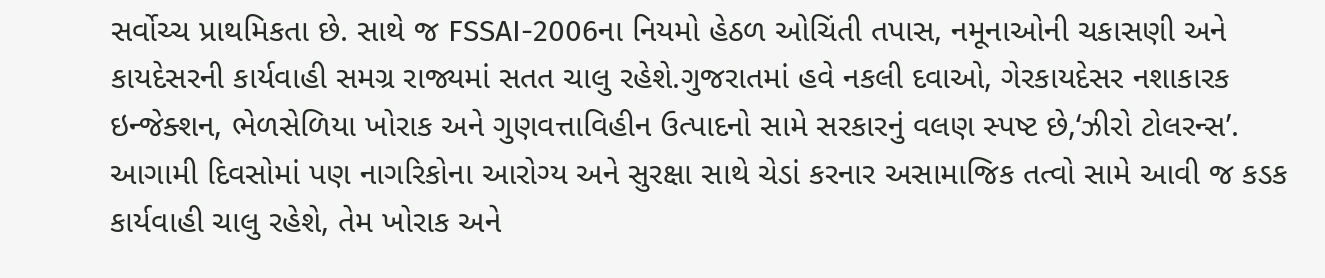સર્વોચ્ચ પ્રાથમિકતા છે. સાથે જ FSSAI-2006ના નિયમો હેઠળ ઓચિંતી તપાસ, નમૂનાઓની ચકાસણી અને કાયદેસરની કાર્યવાહી સમગ્ર રાજ્યમાં સતત ચાલુ રહેશે.ગુજરાતમાં હવે નકલી દવાઓ, ગેરકાયદેસર નશાકારક ઇન્જેક્શન, ભેળસેળિયા ખોરાક અને ગુણવત્તાવિહીન ઉત્પાદનો સામે સરકારનું વલણ સ્પષ્ટ છે,‘ઝીરો ટોલરન્સ’. આગામી દિવસોમાં પણ નાગરિકોના આરોગ્ય અને સુરક્ષા સાથે ચેડાં કરનાર અસામાજિક તત્વો સામે આવી જ કડક કાર્યવાહી ચાલુ રહેશે, તેમ ખોરાક અને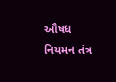ઔષધ નિયમન તંત્ર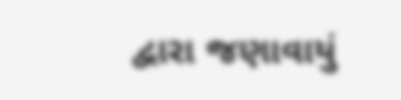દ્વારા જણાવાયું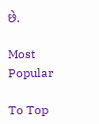છે.

Most Popular

To Top